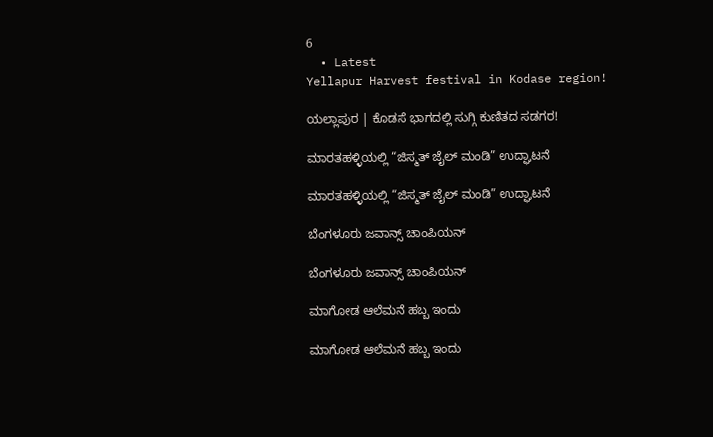6
  • Latest
Yellapur Harvest festival in Kodase region!

ಯಲ್ಲಾಪುರ | ಕೊಡಸೆ ಭಾಗದಲ್ಲಿ ಸುಗ್ಗಿ ಕುಣಿತದ ಸಡಗರ!

ಮಾರತಹಳ್ಳಿಯಲ್ಲಿ “ಜಿಸ್ಮತ್ ಜೈಲ್ ಮಂಡಿ” ಉದ್ಘಾಟನೆ

ಮಾರತಹಳ್ಳಿಯಲ್ಲಿ “ಜಿಸ್ಮತ್ ಜೈಲ್ ಮಂಡಿ” ಉದ್ಘಾಟನೆ

ಬೆಂಗಳೂರು ಜವಾನ್ಸ್ ಚಾಂಪಿಯನ್

ಬೆಂಗಳೂರು ಜವಾನ್ಸ್ ಚಾಂಪಿಯನ್

ಮಾಗೋಡ ಆಲೆಮನೆ ಹಬ್ಬ ಇಂದು

ಮಾಗೋಡ ಆಲೆಮನೆ ಹಬ್ಬ ಇಂದು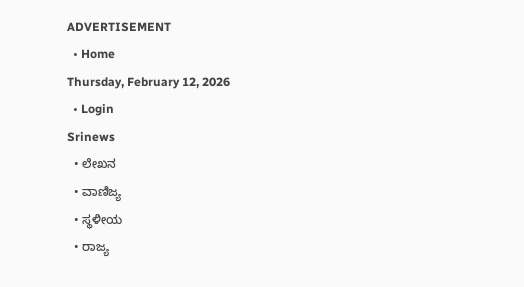ADVERTISEMENT
  • Home
Thursday, February 12, 2026
  • Login
Srinews
  • ಲೇಖನ
  • ವಾಣಿಜ್ಯ
  • ಸ್ಥಳೀಯ
  • ರಾಜ್ಯ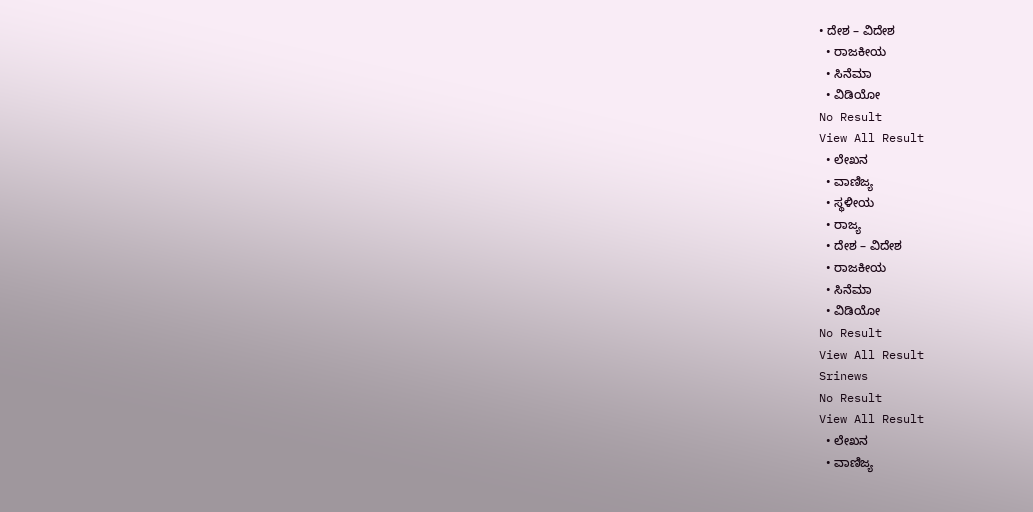• ದೇಶ – ವಿದೇಶ
  • ರಾಜಕೀಯ
  • ಸಿನೆಮಾ
  • ವಿಡಿಯೋ
No Result
View All Result
  • ಲೇಖನ
  • ವಾಣಿಜ್ಯ
  • ಸ್ಥಳೀಯ
  • ರಾಜ್ಯ
  • ದೇಶ – ವಿದೇಶ
  • ರಾಜಕೀಯ
  • ಸಿನೆಮಾ
  • ವಿಡಿಯೋ
No Result
View All Result
Srinews
No Result
View All Result
  • ಲೇಖನ
  • ವಾಣಿಜ್ಯ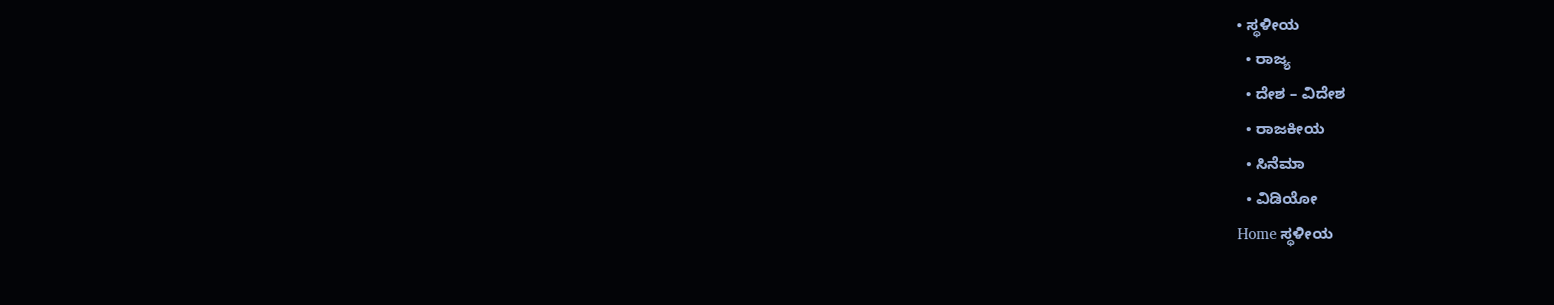• ಸ್ಥಳೀಯ
  • ರಾಜ್ಯ
  • ದೇಶ – ವಿದೇಶ
  • ರಾಜಕೀಯ
  • ಸಿನೆಮಾ
  • ವಿಡಿಯೋ
Home ಸ್ಥಳೀಯ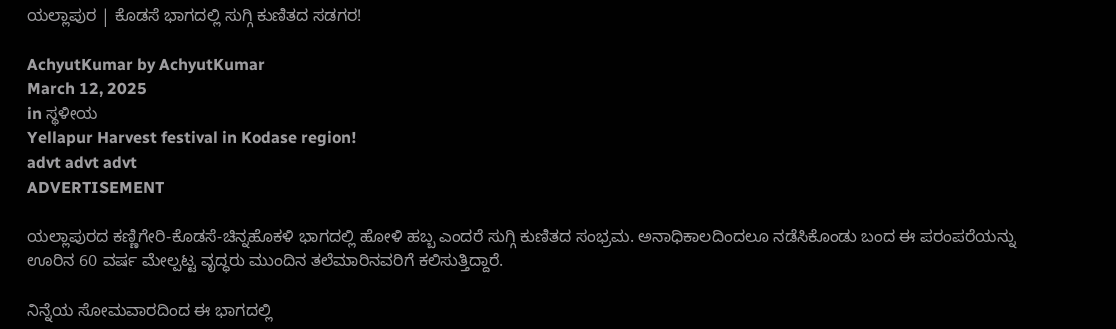ಯಲ್ಲಾಪುರ | ಕೊಡಸೆ ಭಾಗದಲ್ಲಿ ಸುಗ್ಗಿ ಕುಣಿತದ ಸಡಗರ!

AchyutKumar by AchyutKumar
March 12, 2025
in ಸ್ಥಳೀಯ
Yellapur Harvest festival in Kodase region!
advt advt advt
ADVERTISEMENT

ಯಲ್ಲಾಪುರದ ಕಣ್ಣಿಗೇರಿ-ಕೊಡಸೆ-ಚಿನ್ನಹೊಕಳಿ ಭಾಗದಲ್ಲಿ ಹೋಳಿ ಹಬ್ಬ ಎಂದರೆ ಸುಗ್ಗಿ ಕುಣಿತದ ಸಂಭ್ರಮ. ಅನಾಧಿಕಾಲದಿಂದಲೂ ನಡೆಸಿಕೊಂಡು ಬಂದ ಈ ಪರಂಪರೆಯನ್ನು ಊರಿನ 60 ವರ್ಷ ಮೇಲ್ಪಟ್ಟ ವೃದ್ಧರು ಮುಂದಿನ ತಲೆಮಾರಿನವರಿಗೆ ಕಲಿಸುತ್ತಿದ್ದಾರೆ.

ನಿನ್ನೆಯ ಸೋಮವಾರದಿಂದ ಈ ಭಾಗದಲ್ಲಿ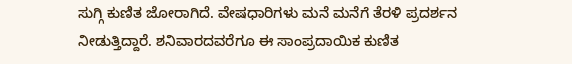ಸುಗ್ಗಿ ಕುಣಿತ ಜೋರಾಗಿದೆ. ವೇಷಧಾರಿಗಳು ಮನೆ ಮನೆಗೆ ತೆರಳಿ ಪ್ರದರ್ಶನ ನೀಡುತ್ತಿದ್ದಾರೆ. ಶನಿವಾರದವರೆಗೂ ಈ ಸಾಂಪ್ರದಾಯಿಕ ಕುಣಿತ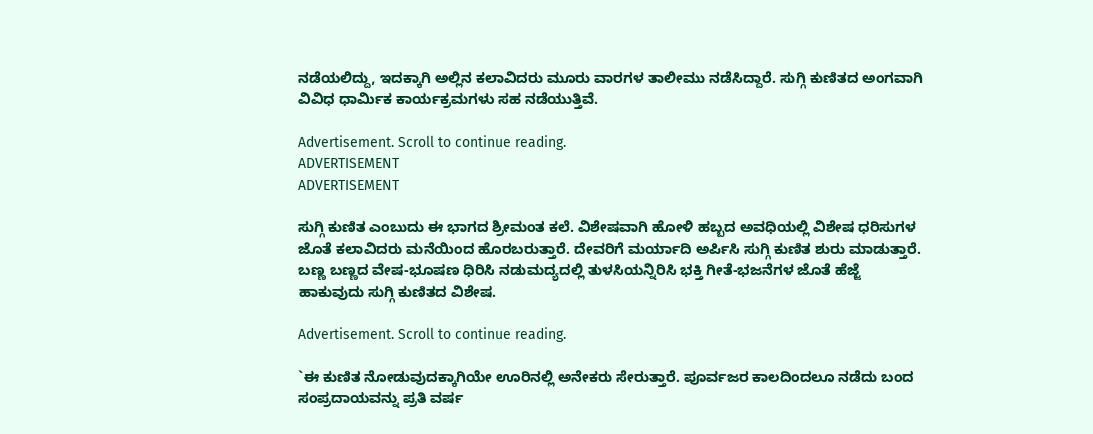ನಡೆಯಲಿದ್ದು, ಇದಕ್ಕಾಗಿ ಅಲ್ಲಿನ ಕಲಾವಿದರು ಮೂರು ವಾರಗಳ ತಾಲೀಮು ನಡೆಸಿದ್ದಾರೆ. ಸುಗ್ಗಿ ಕುಣಿತದ ಅಂಗವಾಗಿ ವಿವಿಧ ಧಾರ್ಮಿಕ ಕಾರ್ಯಕ್ರಮಗಳು ಸಹ ನಡೆಯುತ್ತಿವೆ.

Advertisement. Scroll to continue reading.
ADVERTISEMENT
ADVERTISEMENT

ಸುಗ್ಗಿ ಕುಣಿತ ಎಂಬುದು ಈ ಭಾಗದ ಶ್ರೀಮಂತ ಕಲೆ. ವಿಶೇಷವಾಗಿ ಹೋಳಿ ಹಬ್ಬದ ಅವಧಿಯಲ್ಲಿ ವಿಶೇಷ ಧರಿಸುಗಳ ಜೊತೆ ಕಲಾವಿದರು ಮನೆಯಿಂದ ಹೊರಬರುತ್ತಾರೆ. ದೇವರಿಗೆ ಮರ್ಯಾದಿ ಅರ್ಪಿಸಿ ಸುಗ್ಗಿ ಕುಣಿತ ಶುರು ಮಾಡುತ್ತಾರೆ. ಬಣ್ಣ ಬಣ್ಣದ ವೇಷ-ಭೂಷಣ ಧಿರಿಸಿ ನಡುಮದ್ಯದಲ್ಲಿ ತುಳಸಿಯನ್ನಿರಿಸಿ ಭಕ್ತಿ ಗೀತೆ-ಭಜನೆಗಳ ಜೊತೆ ಹೆಜ್ಜೆ ಹಾಕುವುದು ಸುಗ್ಗಿ ಕುಣಿತದ ವಿಶೇಷ.

Advertisement. Scroll to continue reading.

`ಈ ಕುಣಿತ ನೋಡುವುದಕ್ಕಾಗಿಯೇ ಊರಿನಲ್ಲಿ ಅನೇಕರು ಸೇರುತ್ತಾರೆ. ಪೂರ್ವಜರ ಕಾಲದಿಂದಲೂ ನಡೆದು ಬಂದ ಸಂಪ್ರದಾಯವನ್ನು ಪ್ರತಿ ವರ್ಷ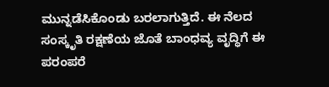ಮುನ್ನಡೆಸಿಕೊಂಡು ಬರಲಾಗುತ್ತಿದೆ. ಈ ನೆಲದ ಸಂಸ್ಕೃತಿ ರಕ್ಷಣೆಯ ಜೊತೆ ಬಾಂಧವ್ಯ ವೃದ್ಧಿಗೆ ಈ ಪರಂಪರೆ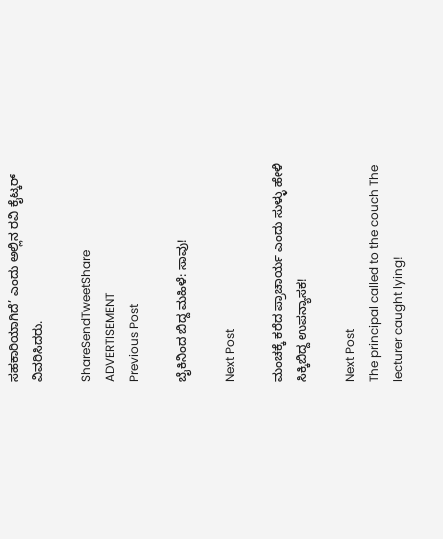ಸಹಕಾರಿಯಾಗಿದೆ’ ಎಂದು ಅಲ್ಲಿನ ರವಿ ಕೈಟ್ಕರ್ ವಿವರಿಸಿದರು.

ShareSendTweetShare
ADVERTISEMENT
Previous Post

ಬೈಕಿನಿಂದ ಬಿದ್ದ ಮಹಿಳೆ: ಸಾವು!

Next Post

ಮಂಚಕ್ಕೆ ಕರೆದ ಪ್ರಾಚಾರ್ಯ ಎಂದು ಸುಳ್ಳು ಹೇಳಿ ಸಿಕ್ಕಿಬಿದ್ದ ಉಪನ್ಯಾಸಕ!

Next Post
The principal called to the couch The lecturer caught lying!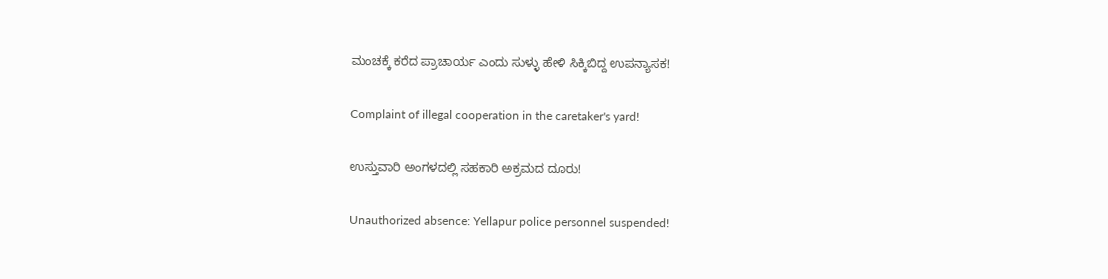ಮಂಚಕ್ಕೆ ಕರೆದ ಪ್ರಾಚಾರ್ಯ ಎಂದು ಸುಳ್ಳು ಹೇಳಿ ಸಿಕ್ಕಿಬಿದ್ದ ಉಪನ್ಯಾಸಕ!

Complaint of illegal cooperation in the caretaker's yard!

ಉಸ್ತುವಾರಿ ಅಂಗಳದಲ್ಲಿ ಸಹಕಾರಿ ಅಕ್ರಮದ ದೂರು!

Unauthorized absence: Yellapur police personnel suspended!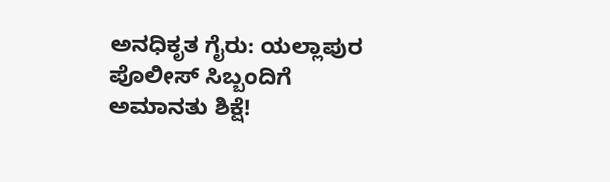ಅನಧಿಕೃತ ಗೈರು: ಯಲ್ಲಾಪುರ ಪೊಲೀಸ್ ಸಿಬ್ಬಂದಿಗೆ ಅಮಾನತು ಶಿಕ್ಷೆ!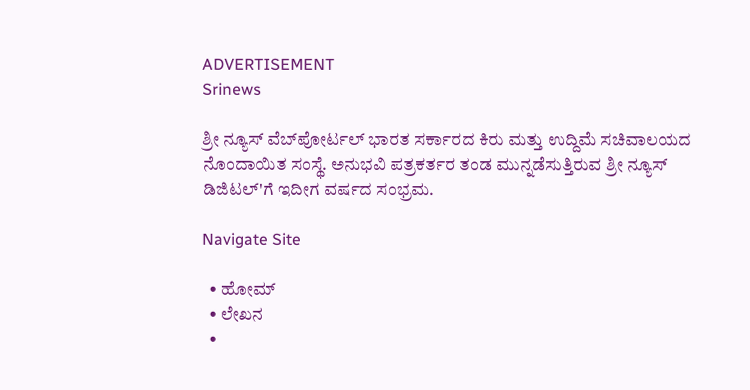ADVERTISEMENT
Srinews

ಶ್ರೀ ನ್ಯೂಸ್ ವೆಬ್‌ಪೋರ್ಟಲ್ ಭಾರತ ಸರ್ಕಾರದ ಕಿರು ಮತ್ತು ಉದ್ದಿಮೆ ಸಚಿವಾಲಯದ ನೊಂದಾಯಿತ ಸಂಸ್ಥೆ. ಅನುಭವಿ ಪತ್ರಕರ್ತರ ತಂಡ ಮುನ್ನಡೆಸುತ್ತಿರುವ ಶ್ರೀ ನ್ಯೂಸ್ ಡಿಜಿಟಲ್'ಗೆ ಇದೀಗ ವರ್ಷದ ಸಂಭ್ರಮ.

Navigate Site

  • ಹೋಮ್
  • ಲೇಖನ
  •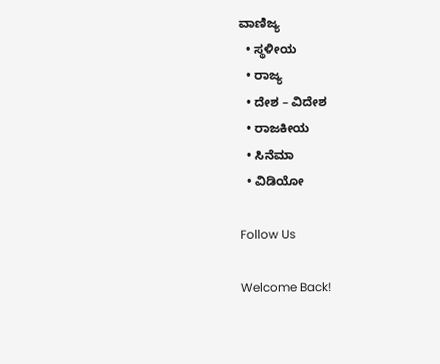ವಾಣಿಜ್ಯ
  • ಸ್ಥಳೀಯ
  • ರಾಜ್ಯ
  • ದೇಶ – ವಿದೇಶ
  • ರಾಜಕೀಯ
  • ಸಿನೆಮಾ
  • ವಿಡಿಯೋ

Follow Us

Welcome Back!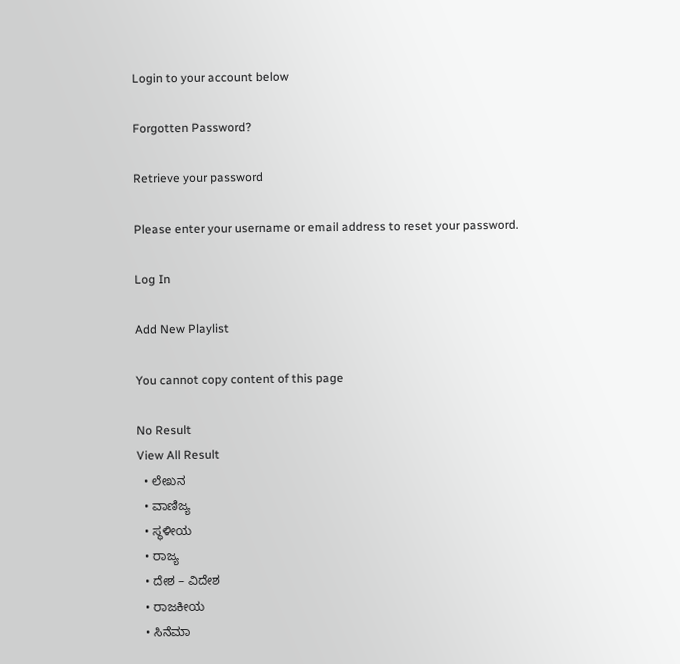Login to your account below

Forgotten Password?

Retrieve your password

Please enter your username or email address to reset your password.

Log In

Add New Playlist

You cannot copy content of this page

No Result
View All Result
  • ಲೇಖನ
  • ವಾಣಿಜ್ಯ
  • ಸ್ಥಳೀಯ
  • ರಾಜ್ಯ
  • ದೇಶ – ವಿದೇಶ
  • ರಾಜಕೀಯ
  • ಸಿನೆಮಾ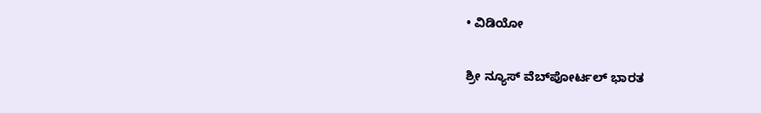• ವಿಡಿಯೋ

ಶ್ರೀ ನ್ಯೂಸ್ ವೆಬ್‌ಪೋರ್ಟಲ್ ಭಾರತ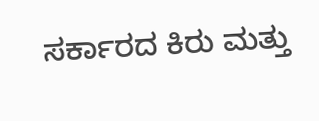ಸರ್ಕಾರದ ಕಿರು ಮತ್ತು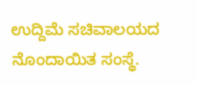ಉದ್ದಿಮೆ ಸಚಿವಾಲಯದ ನೊಂದಾಯಿತ ಸಂಸ್ಥೆ.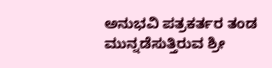ಅನುಭವಿ ಪತ್ರಕರ್ತರ ತಂಡ ಮುನ್ನಡೆಸುತ್ತಿರುವ ಶ್ರೀ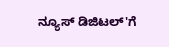ನ್ಯೂಸ್ ಡಿಜಿಟಲ್'ಗೆ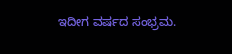ಇದೀಗ ವರ್ಷದ ಸಂಭ್ರಮ.